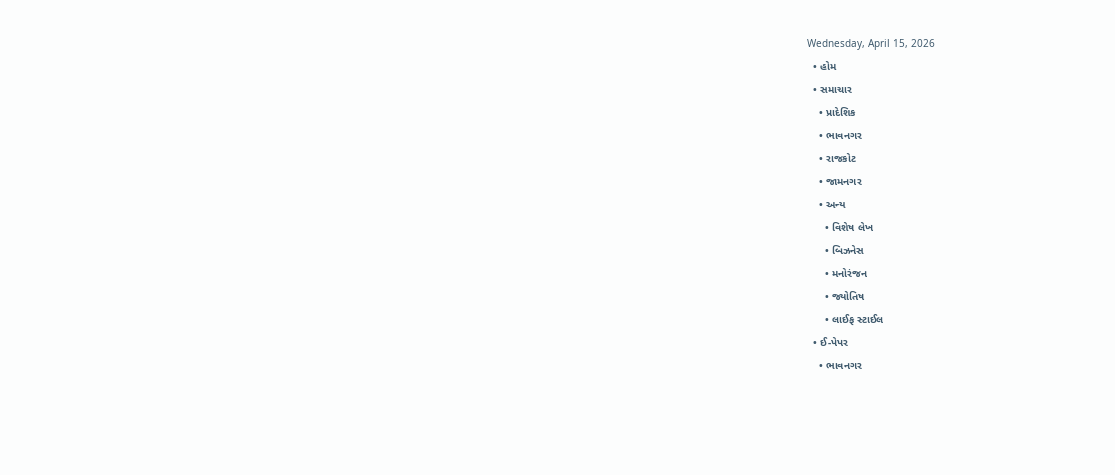Wednesday, April 15, 2026
  • હોમ
  • સમાચાર
    • પ્રાદેશિક
    • ભાવનગર
    • રાજકોટ
    • જામનગર
    • અન્ય
      • વિશેષ લેખ
      • બિઝનેસ
      • મનોરંજન
      • જ્યોતિષ
      • લાઈફ સ્ટાઈલ
  • ઈ-પેપર
    • ભાવનગર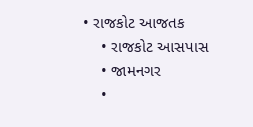• રાજકોટ આજતક
    • રાજકોટ આસપાસ
    • જામનગર
    •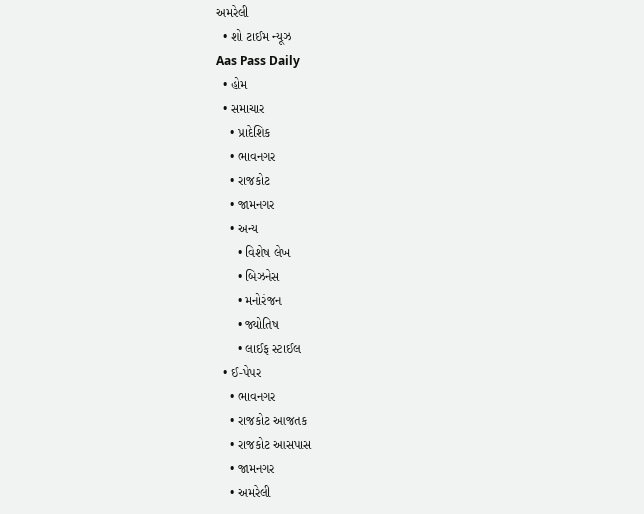અમરેલી
  • શો ટાઈમ ન્યૂઝ
Aas Pass Daily
  • હોમ
  • સમાચાર
    • પ્રાદેશિક
    • ભાવનગર
    • રાજકોટ
    • જામનગર
    • અન્ય
      • વિશેષ લેખ
      • બિઝનેસ
      • મનોરંજન
      • જ્યોતિષ
      • લાઈફ સ્ટાઈલ
  • ઈ-પેપર
    • ભાવનગર
    • રાજકોટ આજતક
    • રાજકોટ આસપાસ
    • જામનગર
    • અમરેલી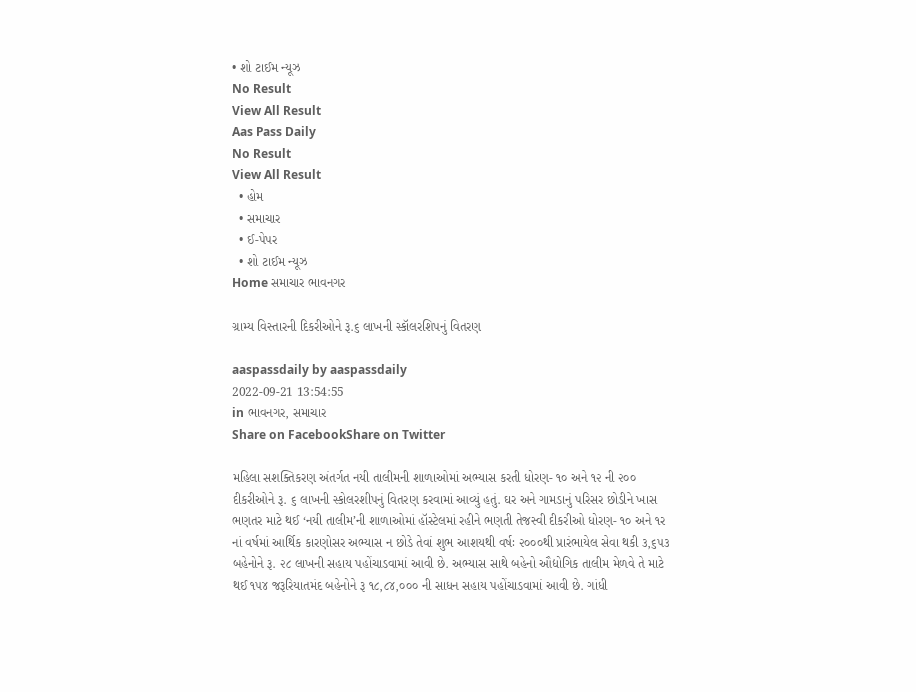• શો ટાઈમ ન્યૂઝ
No Result
View All Result
Aas Pass Daily
No Result
View All Result
  • હોમ
  • સમાચાર
  • ઈ-પેપર
  • શો ટાઈમ ન્યૂઝ
Home સમાચાર ભાવનગર

ગ્રામ્ય વિસ્તારની દિકરીઓને રૂ.૬ લાખની સ્કૉલરશિપનું વિતરણ

aaspassdaily by aaspassdaily
2022-09-21 13:54:55
in ભાવનગર, સમાચાર
Share on FacebookShare on Twitter

મહિલા સશક્તિકરણ અંતર્ગત નયી તાલીમની શાળાઓમાં અભ્યાસ કરતી ધોરણ- ૧૦ અને ૧૨ ની ૨૦૦ દીકરીઓને રૂ. ૬ લાખની સ્કોલરશીપનું વિતરણ કરવામાં આવ્યું હતું. ઘર અને ગામડાનું પરિસર છોડીને ખાસ ભણતર માટે થઈ ‘નયી તાલીમ’ની શાળાઓમાં હૉસ્ટેલમાં રહીને ભણતી તેજસ્વી દીકરીઓ ધોરણ- ૧૦ અને ૧ર નાં વર્ષમાં આર્થિક કારણોસર અભ્યાસ ન છોડે તેવાં શુભ આશયથી વર્ષઃ ૨૦૦૦થી પ્રારંભાયેલ સેવા થકી ૩,૬૫૩ બહેનોને રૂ. ૨૮ લાખની સહાય પહોંચાડવામાં આવી છે. અભ્યાસ સાથે બહેનો ઔદ્યોગિક તાલીમ મેળવે તે માટે થઈ ૧૫૪ જરૂરિયાતમંદ બહેનોને રૂ ૧૮,૮૪,૦૦૦ ની સાધન સહાય પહોંચાડવામાં આવી છે. ગાંધી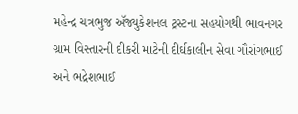મહેન્દ્ર ચત્રભુજ ઍજ્યુકેશનલ ટ્રસ્ટના સહયોગથી ભાવનગર ગ્રામ વિસ્તારની દીકરી માટેની દીર્ઘકાલીન સેવા ગૌરાંગભાઈ અને ભદ્રેશભાઈ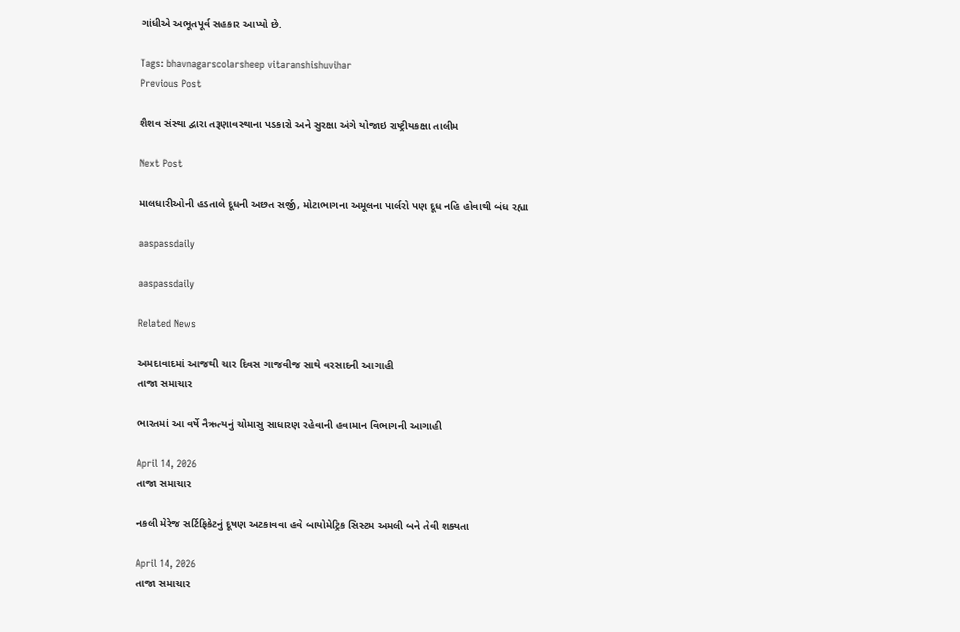ગાંધીએ અભૂતપૂર્વ સહકાર આપ્યો છે.

Tags: bhavnagarscolarsheep vitaranshishuvihar
Previous Post

શૈશવ સંસ્થા દ્વારા તરૂણાવસ્થાના પડકારો અને સુરક્ષા અંગે યોજાઇ રાષ્ટ્રીયકક્ષા તાલીમ

Next Post

માલધારીઓની હડતાલે દૂધની અછત સર્જી, મોટાભાગના અમૂલના પાર્લરો પણ દૂધ નહિ હોવાથી બંધ રહ્યા

aaspassdaily

aaspassdaily

Related News

અમદાવાદમાં આજથી ચાર દિવસ ગાજવીજ સાથે વરસાદની આગાહી
તાજા સમાચાર

ભારતમાં આ વર્ષે નૈઋત્યનું ચોમાસુ સાધારણ રહેવાની હવામાન વિભાગની આગાહી

April 14, 2026
તાજા સમાચાર

નકલી મેરેજ સર્ટિફિકેટનું દૂષણ અટકાવવા હવે બાયોમેટ્રિક સિસ્ટમ અમલી બને તેવી શક્યતા

April 14, 2026
તાજા સમાચાર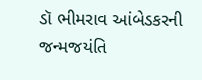ડૉ ભીમરાવ આંબેડકરની જન્મજયંતિ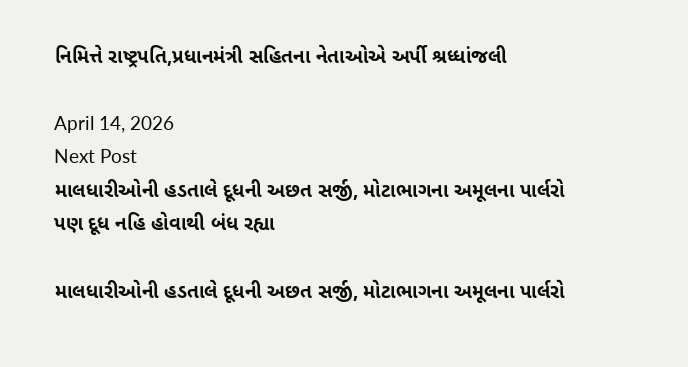નિમિત્તે રાષ્ટ્રપતિ,પ્રધાનમંત્રી સહિતના નેતાઓએ અર્પી શ્રધ્ધાંજલી

April 14, 2026
Next Post
માલધારીઓની હડતાલે દૂધની અછત સર્જી, મોટાભાગના અમૂલના પાર્લરો પણ દૂધ નહિ હોવાથી બંધ રહ્યા

માલધારીઓની હડતાલે દૂધની અછત સર્જી, મોટાભાગના અમૂલના પાર્લરો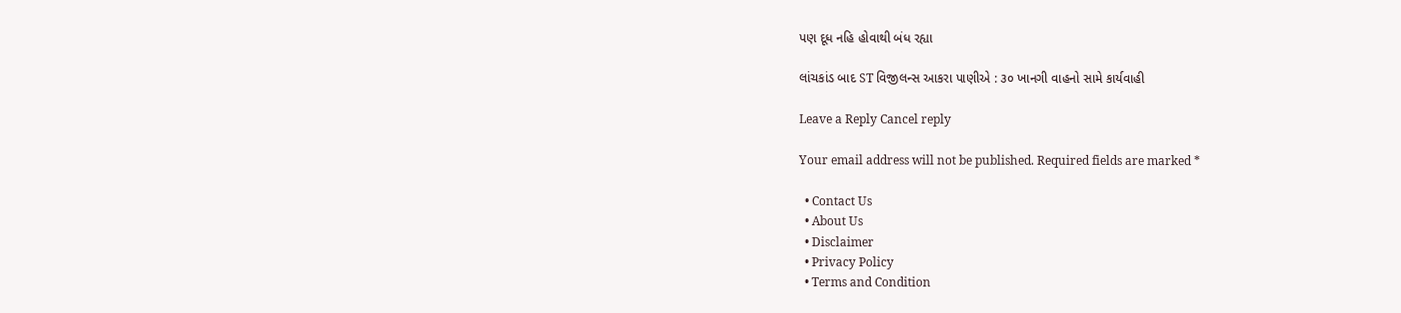પણ દૂધ નહિ હોવાથી બંધ રહ્યા

લાંચકાંડ બાદ ST વિજીલન્સ આકરા પાણીએ : ૩૦ ખાનગી વાહનો સામે કાર્યવાહી

Leave a Reply Cancel reply

Your email address will not be published. Required fields are marked *

  • Contact Us
  • About Us
  • Disclaimer
  • Privacy Policy
  • Terms and Condition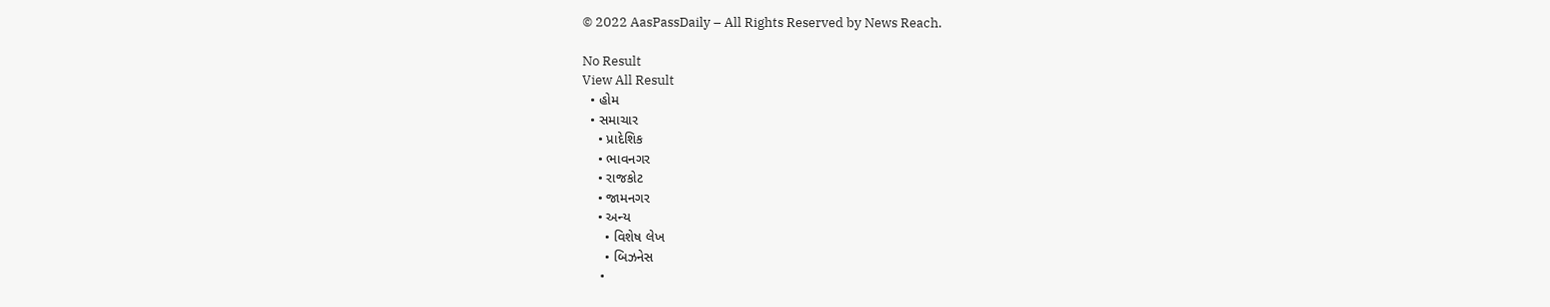© 2022 AasPassDaily – All Rights Reserved by News Reach.

No Result
View All Result
  • હોમ
  • સમાચાર
    • પ્રાદેશિક
    • ભાવનગર
    • રાજકોટ
    • જામનગર
    • અન્ય
      • વિશેષ લેખ
      • બિઝનેસ
      •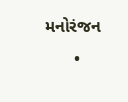મનોરંજન
      •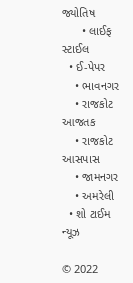જ્યોતિષ
      • લાઈફ સ્ટાઈલ
  • ઈ-પેપર
    • ભાવનગર
    • રાજકોટ આજતક
    • રાજકોટ આસપાસ
    • જામનગર
    • અમરેલી
  • શો ટાઈમ ન્યૂઝ

© 2022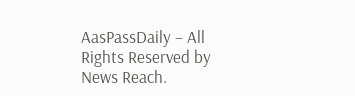AasPassDaily – All Rights Reserved by News Reach.